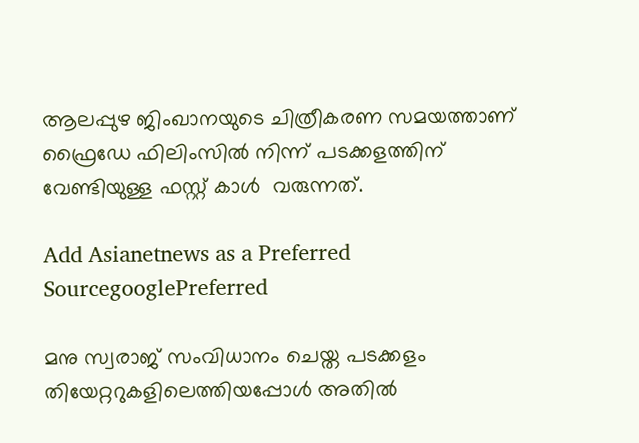ആലപ്പുഴ ജിംഖാനയുടെ ചിത്രീകരണ സമയത്താണ് ഫ്രൈഡേ ഫിലിംസിൽ നിന്ന് പടക്കളത്തിന് വേണ്ടിയുള്ള ഫസ്റ്റ് കാൾ  വരുന്നത്.

Add Asianetnews as a Preferred SourcegooglePreferred

മനു സ്വരാജ് സംവിധാനം ചെയ്ത പടക്കളം തിയേറ്ററുകളിലെത്തിയപ്പോൾ അതിൽ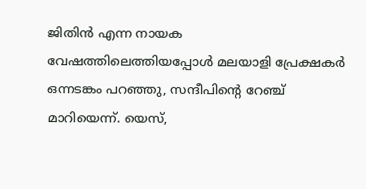ജിതിൻ എന്ന നായക വേഷത്തിലെത്തിയപ്പോൾ മലയാളി പ്രേക്ഷകർ ഒന്നടങ്കം പറഞ്ഞു, സന്ദീപിന്റെ റേഞ്ച് മാറിയെന്ന്. യെസ്,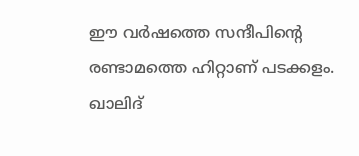ഈ വർഷത്തെ സന്ദീപിന്റെ രണ്ടാമത്തെ ഹിറ്റാണ് പടക്കളം. ഖാലിദ്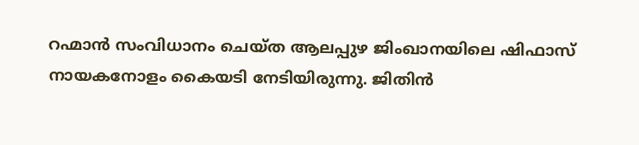റഹ്മാൻ സംവിധാനം ചെയ്ത ആലപ്പുഴ ജിംഖാനയിലെ ഷിഫാസ് നായകനോളം കൈയടി നേടിയിരുന്നു. ജിതിൻ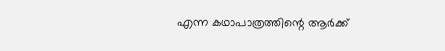എന്ന കഥാപാത്രത്തിന്റെ ആർക്ക്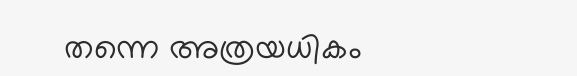തന്നെ അത്രയധികം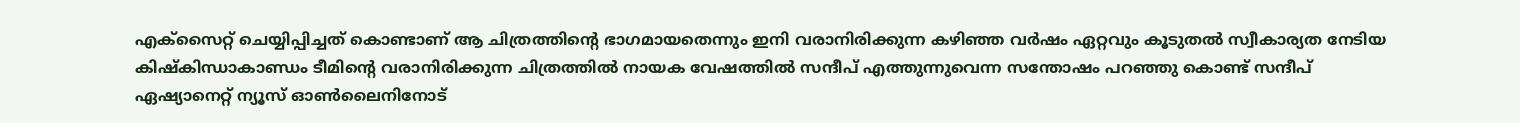എക്സൈറ്റ് ചെയ്യിപ്പിച്ചത് കൊണ്ടാണ് ആ ചിത്രത്തിന്റെ ഭാഗമായതെന്നും ഇനി വരാനിരിക്കുന്ന കഴിഞ്ഞ വർഷം ഏറ്റവും കൂടുതൽ സ്വീകാര്യത നേടിയ കിഷ്കിന്ധാകാണ്ഡം ടീമിന്റെ വരാനിരിക്കുന്ന ചിത്രത്തിൽ നായക വേഷത്തിൽ സന്ദീപ് എത്തുന്നുവെന്ന സന്തോഷം പറഞ്ഞു കൊണ്ട് സന്ദീപ് ഏഷ്യാനെറ്റ് ന്യൂസ് ഓൺലൈനിനോട്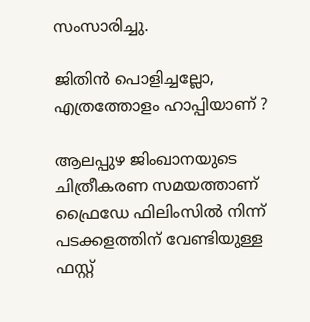സംസാരിച്ചു.

ജിതിൻ പൊളിച്ചല്ലോ, എത്രത്തോളം ഹാപ്പിയാണ് ?

ആലപ്പുഴ ജിംഖാനയുടെ ചിത്രീകരണ സമയത്താണ് ഫ്രൈഡേ ഫിലിംസിൽ നിന്ന് പടക്കളത്തിന് വേണ്ടിയുള്ള ഫസ്റ്റ്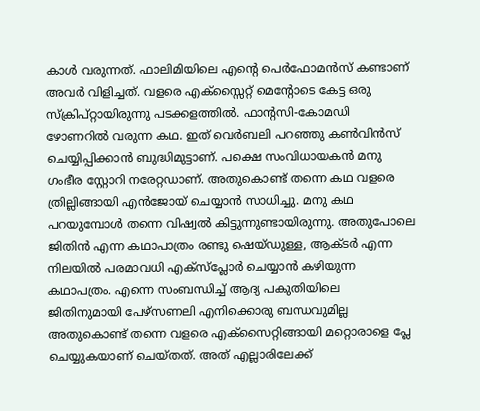കാൾ വരുന്നത്. ഫാലിമിയിലെ എന്റെ പെർഫോമൻസ് കണ്ടാണ് അവർ വിളിച്ചത്. വളരെ എക്സ്സൈറ്റ് മെന്റോടെ കേട്ട ഒരു സ്ക്രിപ്റ്റായിരുന്നു പടക്കളത്തിൽ. ഫാന്റസി-കോമഡി ഴോണറിൽ വരുന്ന കഥ. ഇത് വെർബലി പറഞ്ഞു കൺവിൻസ് ചെയ്യിപ്പിക്കാൻ ബുദ്ധിമുട്ടാണ്. പക്ഷെ സംവിധായകൻ മനു ഗംഭീര സ്റ്റോറി നരേറ്റഡാണ്. അതുകൊണ്ട് തന്നെ കഥ വളരെ ത്രില്ലിങ്ങായി എൻജോയ് ചെയ്യാൻ സാധിച്ചു. മനു കഥ പറയുമ്പോൾ തന്നെ വിഷ്വൽ കിട്ടുന്നുണ്ടായിരുന്നു. അതുപോലെ ജിതിൻ എന്ന കഥാപാത്രം രണ്ടു ഷെയ്ഡുള്ള, ആക്ടർ എന്ന നിലയിൽ പരമാവധി എക്സ്പ്ലോർ ചെയ്യാൻ കഴിയുന്ന കഥാപത്രം. എന്നെ സംബന്ധിച്ച് ആദ്യ പകുതിയിലെ ജിതിനുമായി പേഴ്‌സണലി എനിക്കൊരു ബന്ധവുമില്ല അതുകൊണ്ട് തന്നെ വളരെ എക്സൈറ്റിങ്ങായി മറ്റൊരാളെ പ്ലേ ചെയ്യുകയാണ് ചെയ്തത്. അത് എല്ലാരിലേക്ക്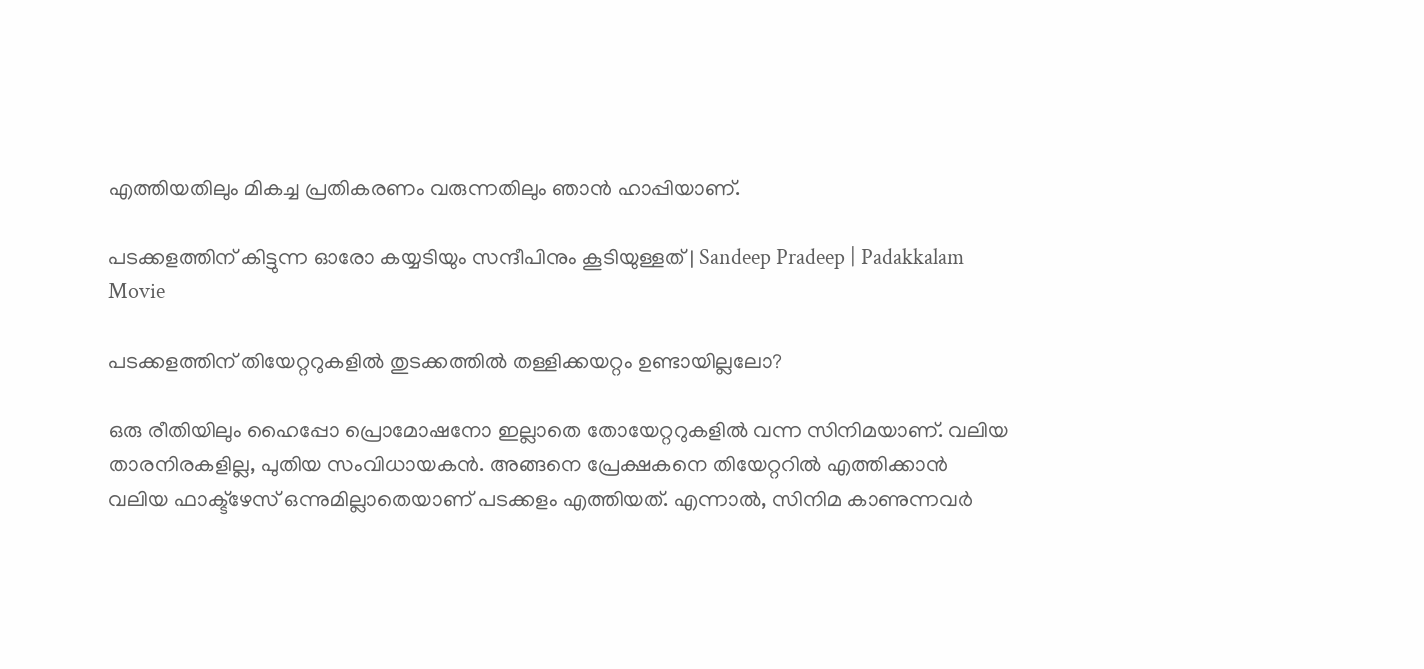എത്തിയതിലും മികച്ച പ്രതികരണം വരുന്നതിലും ഞാൻ ഹാപ്പിയാണ്.

പടക്കളത്തിന് കിട്ടുന്ന ഓരോ കയ്യടിയും സന്ദീപിനും കൂടിയുള്ളത് | Sandeep Pradeep | Padakkalam Movie

പടക്കളത്തിന് തിയേറ്ററുകളിൽ തുടക്കത്തിൽ തള്ളിക്കയറ്റം ഉണ്ടായില്ലലോ?

ഒരു രീതിയിലും ഹൈപ്പോ പ്രൊമോഷനോ ഇല്ലാതെ തോയേറ്ററുകളിൽ വന്ന സിനിമയാണ്. വലിയ താരനിരകളില്ല, പുതിയ സംവിധായകൻ. അങ്ങനെ പ്രേക്ഷകനെ തിയേറ്ററിൽ എത്തിക്കാൻ വലിയ ഫാക്ട്ഴേസ് ഒന്നുമില്ലാതെയാണ് പടക്കളം എത്തിയത്. എന്നാൽ, സിനിമ കാണുന്നവർ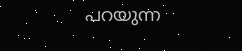പറയുന്ന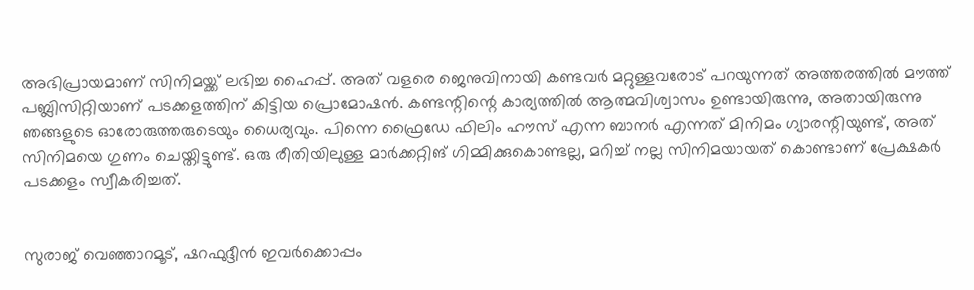അഭിപ്രായമാണ് സിനിമയ്ക്ക് ലഭിച്ച ഹൈപ്പ്. അത് വളരെ ജെനുവിനായി കണ്ടവർ മറ്റുള്ളവരോട് പറയുന്നത് അത്തരത്തിൽ മൗത്ത് പബ്ലിസിറ്റിയാണ് പടക്കളത്തിന് കിട്ടിയ പ്രൊമോഷൻ. കണ്ടന്റിന്റെ കാര്യത്തിൽ ആത്മവിശ്വാസം ഉണ്ടായിരുന്നു, അതായിരുന്നു ഞങ്ങളുടെ ഓരോരുത്തരുടെയും ധൈര്യവും. പിന്നെ ഫ്രൈഡേ ഫിലിം ഹൗസ് എന്ന ബാനർ എന്നത് മിനിമം ഗ്യാരന്റിയുണ്ട്, അത് സിനിമയെ ഗുണം ചെയ്തിട്ടുണ്ട്. ഒരു രീതിയിലുള്ള മാർക്കറ്റിങ് ഗിമ്മിക്കുകൊണ്ടല്ല, മറിച്ച് നല്ല സിനിമയായത് കൊണ്ടാണ് പ്രേക്ഷകർ പടക്കളം സ്വീകരിച്ചത്.


സുരാജ് വെഞ്ഞാറമൂട്, ഷറഫുദ്ദീൻ ഇവർക്കൊപ്പം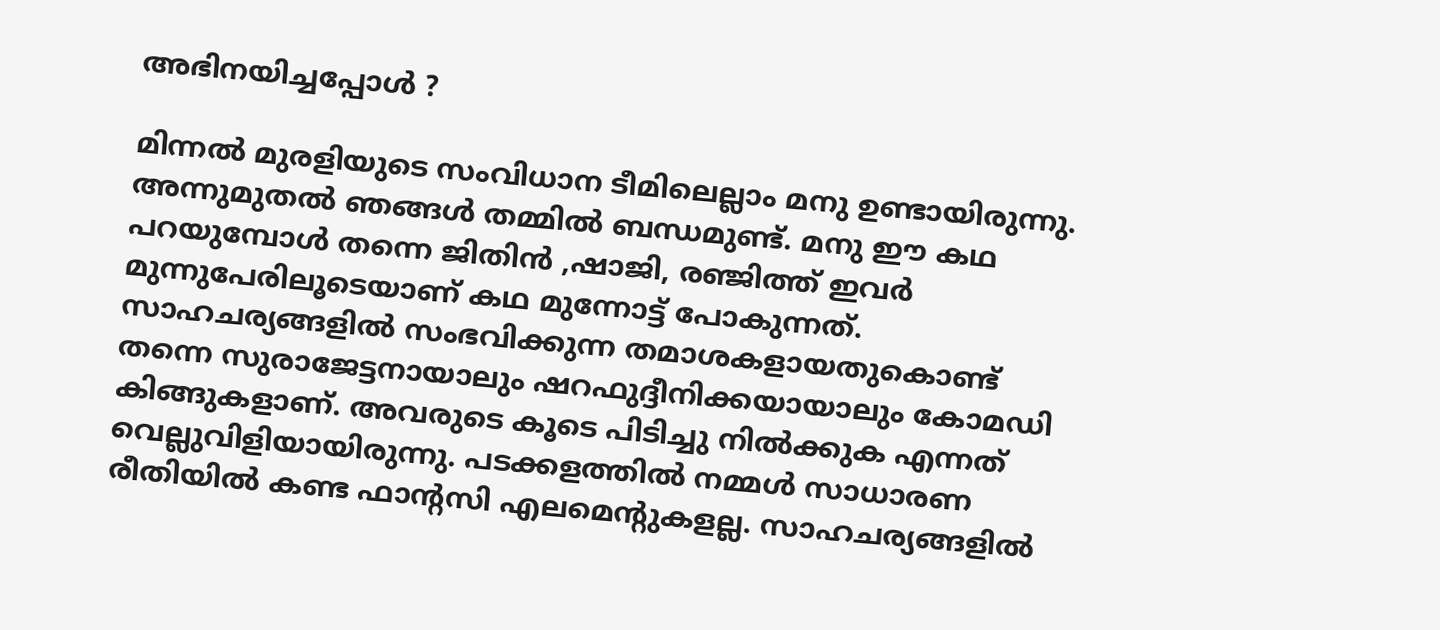അഭിനയിച്ചപ്പോൾ ?

മിന്നൽ മുരളിയുടെ സംവിധാന ടീമിലെല്ലാം മനു ഉണ്ടായിരുന്നു. അന്നുമുതൽ ഞങ്ങൾ തമ്മിൽ ബന്ധമുണ്ട്. മനു ഈ കഥ പറയുമ്പോൾ തന്നെ ജിതിൻ ,ഷാജി, രഞ്ജിത്ത് ഇവർ മുന്നുപേരിലൂടെയാണ് കഥ മുന്നോട്ട് പോകുന്നത്. സാഹചര്യങ്ങളിൽ സംഭവിക്കുന്ന തമാശകളായതുകൊണ്ട് തന്നെ സുരാജേട്ടനായാലും ഷറഫുദ്ദീനിക്കയായാലും കോമഡി കിങ്ങുകളാണ്. അവരുടെ കൂടെ പിടിച്ചു നിൽക്കുക എന്നത് വെല്ലുവിളിയായിരുന്നു. പടക്കളത്തിൽ നമ്മൾ സാധാരണ രീതിയിൽ കണ്ട ഫാന്റസി എലമെന്റുകളല്ല. സാഹചര്യങ്ങളിൽ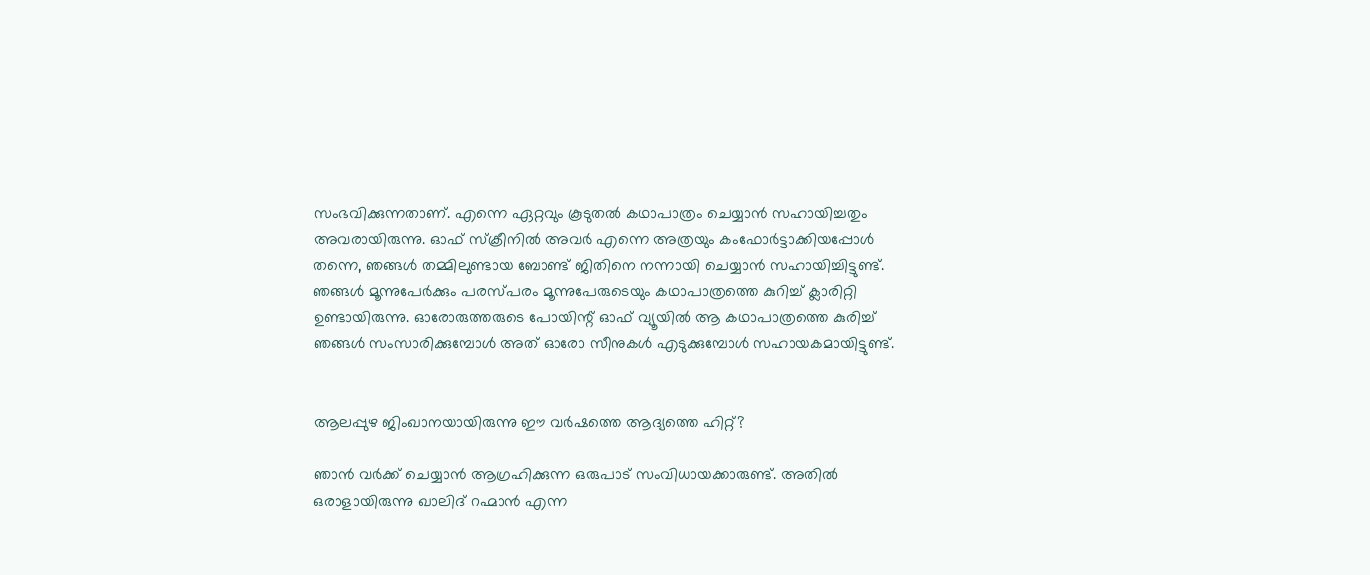സംഭവിക്കുന്നതാണ്. എന്നെ ഏറ്റവും കൂടുതൽ കഥാപാത്രം ചെയ്യാൻ സഹായിച്ചതും അവരായിരുന്നു. ഓഫ് സ്‌ക്രീനിൽ അവർ എന്നെ അത്രയും കംഫോർട്ടാക്കിയപ്പോൾ തന്നെ, ഞങ്ങൾ തമ്മിലുണ്ടായ ബോണ്ട് ജിതിനെ നന്നായി ചെയ്യാൻ സഹായിച്ചിട്ടുണ്ട്. ഞങ്ങൾ മൂന്നുപേർക്കും പരസ്പരം മൂന്നുപേരുടെയും കഥാപാത്രത്തെ കുറിച്ച് ക്ലാരിറ്റി ഉണ്ടായിരുന്നു. ഓരോരുത്തരുടെ പോയിന്റ് ഓഫ് വ്യൂയിൽ ആ കഥാപാത്രത്തെ കുരിച്ച് ഞങ്ങൾ സംസാരിക്കുമ്പോൾ അത് ഓരോ സീനുകൾ എടുക്കുമ്പോൾ സഹായകമായിട്ടുണ്ട്.


ആലപ്പുഴ ജിംഖാനയായിരുന്നു ഈ വർഷത്തെ ആദ്യത്തെ ഹിറ്റ്?

ഞാൻ വർക്ക് ചെയ്യാൻ ആഗ്രഹിക്കുന്ന ഒരുപാട് സംവിധായക്കാരുണ്ട്. അതിൽ ഒരാളായിരുന്നു ഖാലിദ് റഹ്മാൻ എന്ന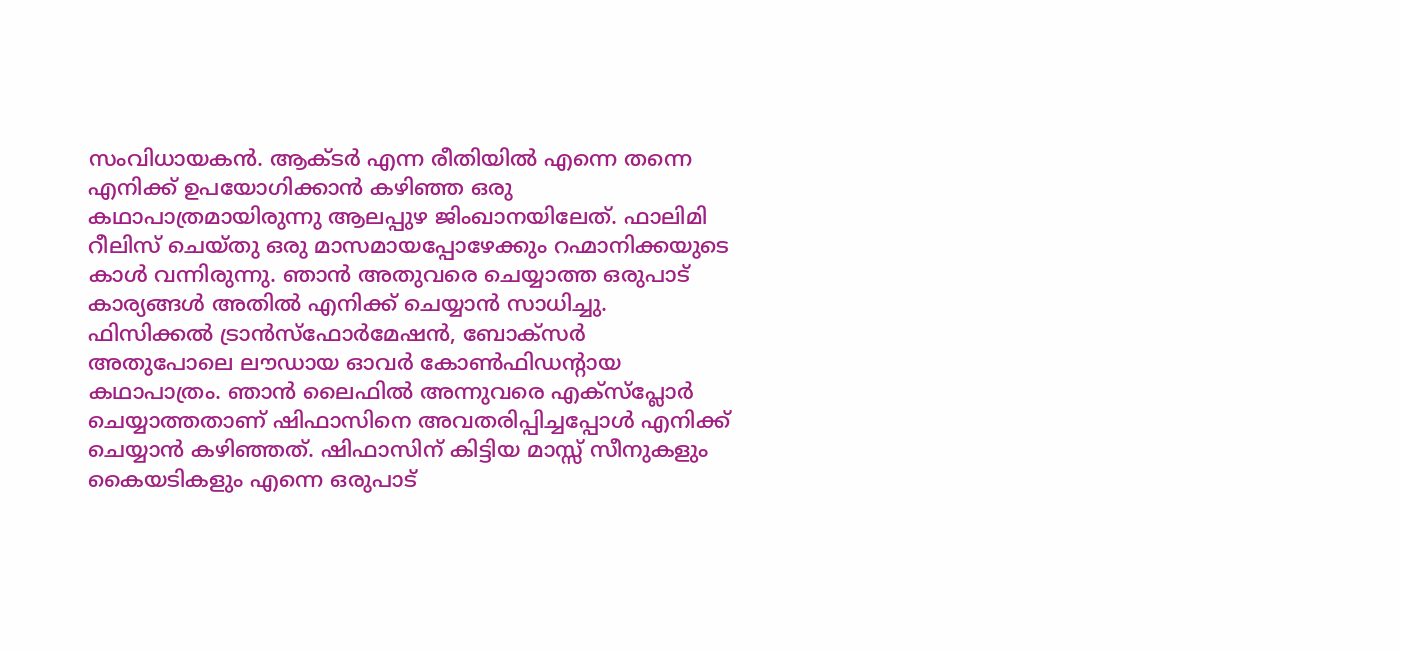സംവിധായകൻ. ആക്ടർ എന്ന രീതിയിൽ എന്നെ തന്നെ എനിക്ക് ഉപയോഗിക്കാൻ കഴിഞ്ഞ ഒരു കഥാപാത്രമായിരുന്നു ആലപ്പുഴ ജിംഖാനയിലേത്. ഫാലിമി റീലിസ് ചെയ്തു ഒരു മാസമായപ്പോഴേക്കും റഹ്മാനിക്കയുടെ കാൾ വന്നിരുന്നു. ഞാൻ അതുവരെ ചെയ്യാത്ത ഒരുപാട് കാര്യങ്ങൾ അതിൽ എനിക്ക് ചെയ്യാൻ സാധിച്ചു. ഫിസിക്കൽ ട്രാൻസ്ഫോർമേഷൻ, ബോക്സർ അതുപോലെ ലൗഡായ ഓവർ കോൺഫിഡന്റായ കഥാപാത്രം. ഞാൻ ലൈഫിൽ അന്നുവരെ എക്സ്പ്ലോർ ചെയ്യാത്തതാണ് ഷിഫാസിനെ അവതരിപ്പിച്ചപ്പോൾ എനിക്ക് ചെയ്യാൻ കഴിഞ്ഞത്. ഷിഫാസിന് കിട്ടിയ മാസ്സ് സീനുകളും കൈയടികളും എന്നെ ഒരുപാട്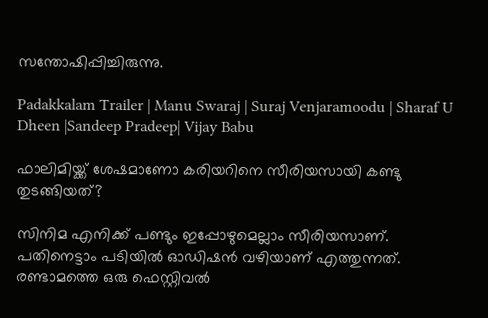സന്തോഷിപ്പിച്ചിരുന്നു.

Padakkalam Trailer | Manu Swaraj | Suraj Venjaramoodu | Sharaf U Dheen |Sandeep Pradeep| Vijay Babu

ഫാലിമിയ്ക്ക് ശേഷമാണോ കരിയറിനെ സീരിയസായി കണ്ടു തുടങ്ങിയത്?

സിനിമ എനിക്ക് പണ്ടും ഇപ്പോഴുമെല്ലാം സീരിയസാണ്. പതിനെട്ടാം പടിയിൽ ഓഡിഷൻ വഴിയാണ് എത്തുന്നത്. രണ്ടാമത്തെ ഒരു ഫെസ്റ്റിവൽ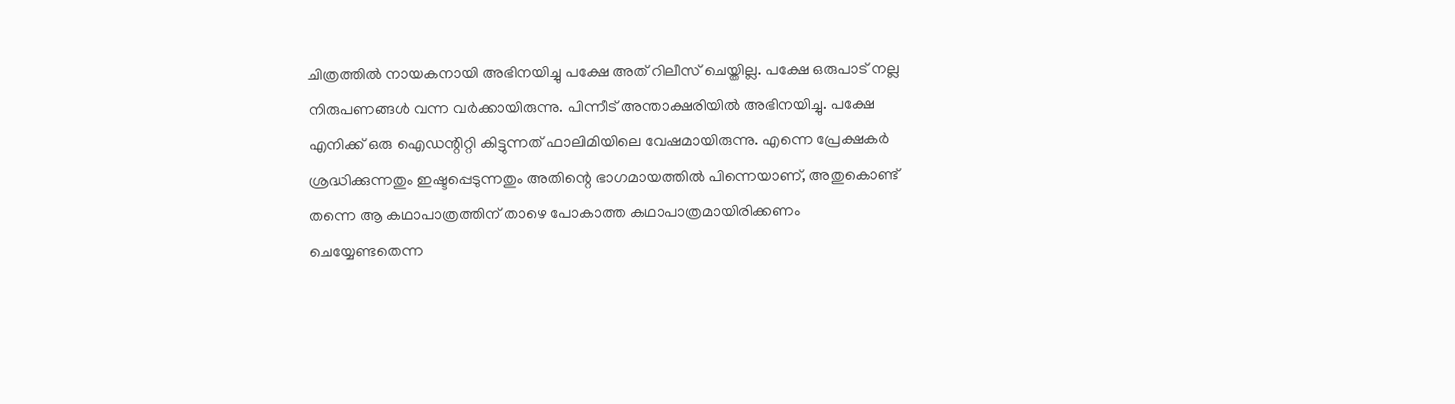ചിത്രത്തിൽ നായകനായി അഭിനയിച്ചു പക്ഷേ അത് റിലീസ് ചെയ്തില്ല. പക്ഷേ ഒരുപാട് നല്ല നിരുപണങ്ങൾ വന്ന വർക്കായിരുന്നു. പിന്നീട് അന്താക്ഷരിയിൽ അഭിനയിച്ചു. പക്ഷേ എനിക്ക് ഒരു ഐഡന്റിറ്റി കിട്ടുന്നത് ഫാലിമിയിലെ വേഷമായിരുന്നു. എന്നെ പ്രേക്ഷകർ ശ്രദ്ധിക്കുന്നതും ഇഷ്ടപ്പെടുന്നതും അതിന്റെ ഭാഗമായത്തിൽ പിന്നെയാണ്, അതുകൊണ്ട് തന്നെ ആ കഥാപാത്രത്തിന് താഴെ പോകാത്ത കഥാപാത്രമായിരിക്കണം ചെയ്യേണ്ടതെന്ന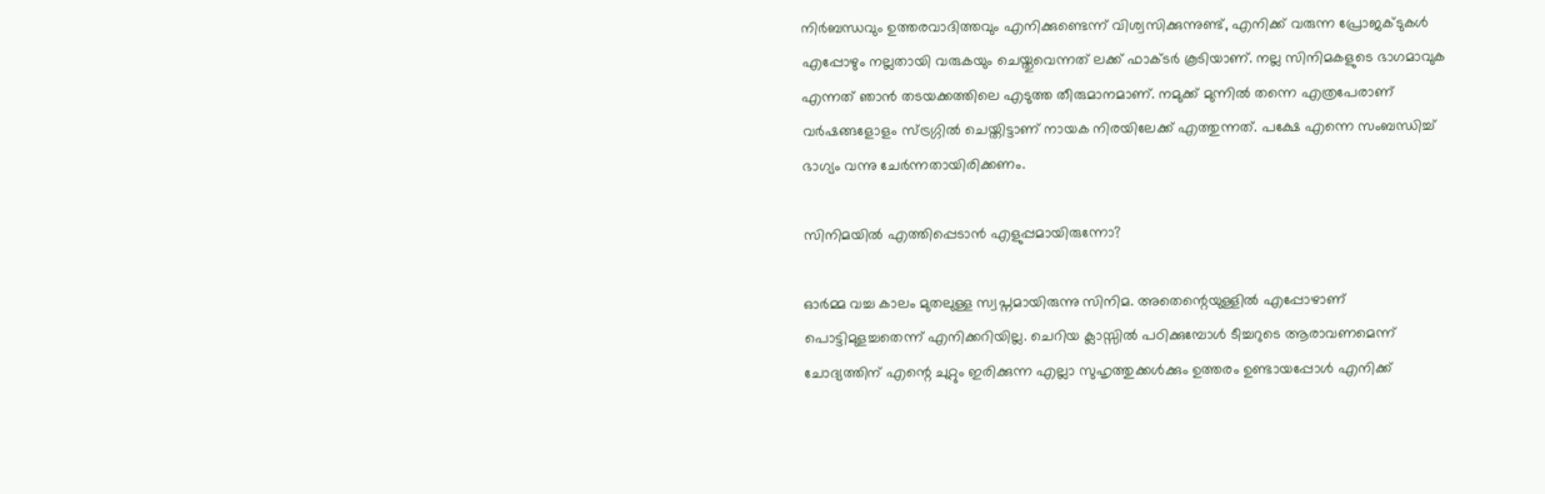നിർബന്ധവും ഉത്തരവാദിത്തവും എനിക്കുണ്ടെന്ന് വിശ്വസിക്കുന്നുണ്ട്, എനിക്ക് വരുന്ന പ്രോജക്ടുകൾ എപ്പോഴും നല്ലതായി വരുകയും ചെയ്തുവെന്നത് ലക്ക് ഫാക്ടർ കൂടിയാണ്. നല്ല സിനിമകളുടെ ഭാഗമാവുക എന്നത് ഞാൻ തടയക്കത്തിലെ എടുത്ത തീരുമാനമാണ്. നമുക്ക് മുന്നിൽ തന്നെ എത്രപേരാണ് വർഷങ്ങളോളം സ്ട്രഗ്ഗിൽ ചെയ്തിട്ടാണ് നായക നിരയിലേക്ക് എത്തുന്നത്. പക്ഷേ എന്നെ സംബന്ധിച്ച് ഭാഗ്യം വന്നു ചേർന്നതായിരിക്കണം.

സിനിമയിൽ എത്തിപ്പെടാൻ എളുപ്പമായിരുന്നോ?

ഓർമ്മ വച്ച കാലം മുതലുള്ള സ്വപ്നമായിരുന്നു സിനിമ. അതെന്റെയുള്ളിൽ എപ്പോഴാണ് പൊട്ടിമുളച്ചതെന്ന് എനിക്കറിയില്ല. ചെറിയ ക്ലാസ്സിൽ പഠിക്കുമ്പോൾ ടീച്ചറുടെ ആരാവണമെന്ന് ചോദ്യത്തിന് എന്റെ ചുറ്റും ഇരിക്കുന്ന എല്ലാ സുഹൃത്തുക്കൾക്കും ഉത്തരം ഉണ്ടായപ്പോൾ എനിക്ക്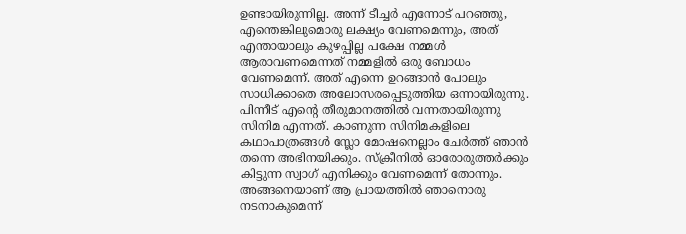ഉണ്ടായിരുന്നില്ല. അന്ന് ടീച്ചർ എന്നോട് പറഞ്ഞു, എന്തെങ്കിലുമൊരു ലക്ഷ്യം വേണമെന്നും, അത് എന്തായാലും കുഴപ്പില്ല പക്ഷേ നമ്മൾ ആരാവണമെന്നത് നമ്മളിൽ ഒരു ബോധം വേണമെന്ന്. അത് എന്നെ ഉറങ്ങാൻ പോലും സാധിക്കാതെ അലോസരപ്പെടുത്തിയ ഒന്നായിരുന്നു. പിന്നീട് എന്റെ തീരുമാനത്തിൽ വന്നതായിരുന്നു സിനിമ എന്നത്. കാണുന്ന സിനിമകളിലെ കഥാപാത്രങ്ങൾ സ്ലോ മോഷനെല്ലാം ചേർത്ത് ഞാൻ തന്നെ അഭിനയിക്കും. സ്‌ക്രീനിൽ ഓരോരുത്തർക്കും കിട്ടുന്ന സ്വാഗ് എനിക്കും വേണമെന്ന് തോന്നും. അങ്ങനെയാണ് ആ പ്രായത്തിൽ ഞാനൊരു നടനാകുമെന്ന്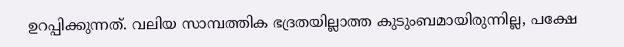ഉറപ്പിക്കുന്നത്. വലിയ സാമ്പത്തിക ഭദ്രതയില്ലാത്ത കുടുംബമായിരുന്നില്ല, പക്ഷേ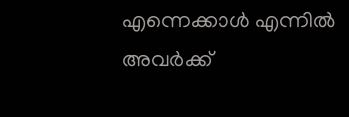എന്നെക്കാൾ എന്നിൽ അവർക്ക്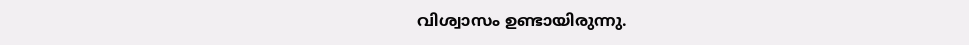വിശ്വാസം ഉണ്ടായിരുന്നു.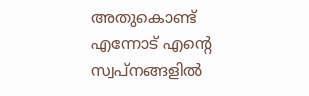അതുകൊണ്ട് എന്നോട് എന്റെ സ്വപ്നങ്ങളിൽ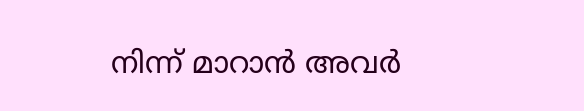നിന്ന് മാറാൻ അവർ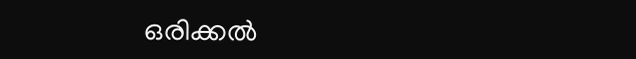ഒരിക്കൽ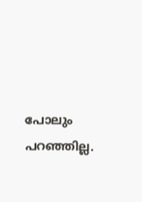പോലും പറഞ്ഞില്ല.